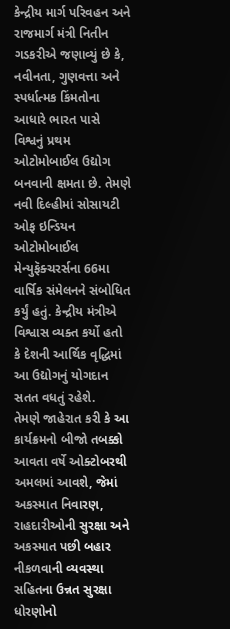કેન્દ્રીય માર્ગ પરિવહન અને રાજમાર્ગ મંત્રી નિતીન ગડકરીએ જણાવ્યું છે કે, નવીનતા, ગુણવત્તા અને સ્પર્ધાત્મક કિંમતોના આધારે ભારત પાસે વિશ્વનું પ્રથમ ઓટોમોબાઈલ ઉદ્યોગ બનવાની ક્ષમતા છે. તેમણે નવી દિલ્હીમાં સોસાયટી ઓફ ઇન્ડિયન ઓટોમોબાઈલ મેન્યુફૅક્ચરર્સના 66મા વાર્ષિક સંમેલનને સંબોધિત કર્યું હતું. કેન્દ્રીય મંત્રીએ વિશ્વાસ વ્યક્ત કર્યો હતો કે દેશની આર્થિક વૃદ્ધિમાં આ ઉદ્યોગનું યોગદાન સતત વધતું રહેશે.
તેમણે જાહેરાત કરી કે આ કાર્યક્રમનો બીજો તબક્કો આવતા વર્ષે ઓક્ટોબરથી અમલમાં આવશે, જેમાં અકસ્માત નિવારણ, રાહદારીઓની સુરક્ષા અને અકસ્માત પછી બહાર નીકળવાની વ્યવસ્થા સહિતના ઉન્નત સુરક્ષા ધોરણોનો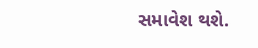સમાવેશ થશે.